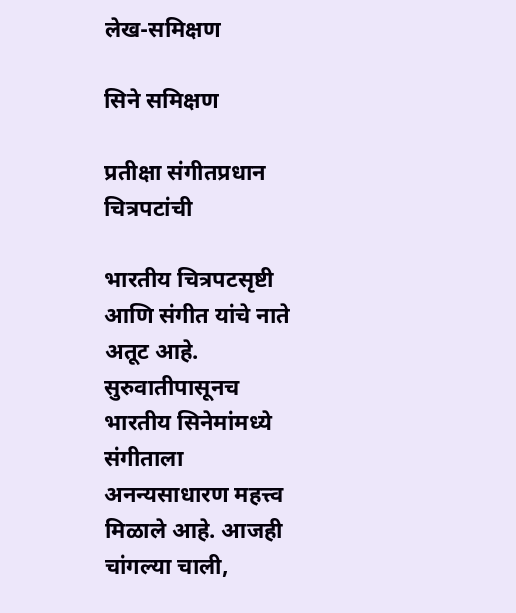लेख-समिक्षण

सिने समिक्षण

प्रतीक्षा संगीतप्रधान चित्रपटांची

भारतीय चित्रपटसृष्टी आणि संगीत यांचे नाते अतूट आहे. सुरुवातीपासूनच भारतीय सिनेमांमध्ये संगीताला अनन्यसाधारण महत्त्व मिळाले आहे. आजही चांगल्या चाली,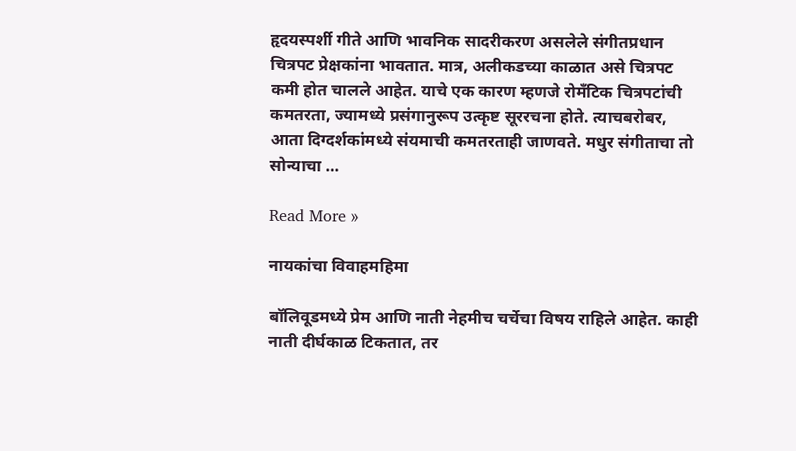हृदयस्पर्शी गीते आणि भावनिक सादरीकरण असलेले संगीतप्रधान चित्रपट प्रेक्षकांना भावतात. मात्र, अलीकडच्या काळात असे चित्रपट कमी होत चालले आहेत. याचे एक कारण म्हणजे रोमँटिक चित्रपटांची कमतरता, ज्यामध्ये प्रसंगानुरूप उत्कृष्ट सूररचना होते. त्याचबरोबर, आता दिग्दर्शकांमध्ये संयमाची कमतरताही जाणवते. मधुर संगीताचा तो सोन्याचा …

Read More »

नायकांचा विवाहमहिमा

बॉलिवूडमध्ये प्रेम आणि नाती नेहमीच चर्चेचा विषय राहिले आहेत. काही नाती दीर्घकाळ टिकतात, तर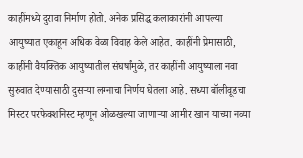काहींमध्ये दुरावा निर्माण होतो. अनेक प्रसिद्ध कलाकारांनी आपल्या आयुष्यात एकाहून अधिक वेळा विवाह केले आहेत. काहींनी प्रेमासाठी, काहींनी वैयक्तिक आयुष्यातील संघर्षांमुळे, तर काहींनी आयुष्याला नवा सुरुवात देण्यासाठी दुसर्‍या लग्नाचा निर्णय घेतला आहे. सध्या बॉलीवूडचा मिस्टर परफेक्शनिस्ट म्हणून ओळखल्या जाणार्‍या आमीर खान याच्या नव्या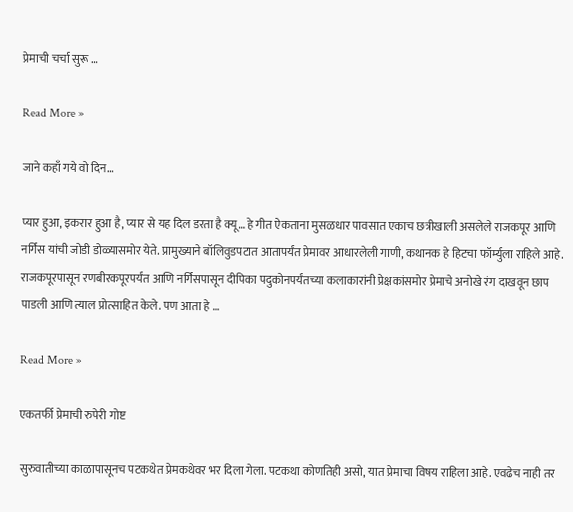प्रेमाची चर्चा सुरू …

Read More »

जाने कहाँ गये वो दिन…

प्यार हुआ, इकरार हुआ है, प्यार से यह दिल डरता है क्यू… हे गीत ऐकताना मुसळधार पावसात एकाच छत्रीखाली असलेले राजकपूर आणि नर्गिस यांची जोडी डोळ्यासमोर येते. प्रामुख्याने बॉलिवुडपटात आतापर्यंत प्रेमावर आधारलेली गाणी, कथानक हे हिटचा फॉर्म्युला राहिले आहे. राजकपूरपासून रणबीरकपूरपर्यंत आणि नर्गिसपासून दीपिका पदुकोनपर्यंतच्या कलाकारांनी प्रेक्षकांसमोर प्रेमाचे अनोखे रंग दाखवून छाप पाडली आणि त्याल प्रोत्साहित केले. पण आता हे …

Read More »

एकतर्फी प्रेमाची रुपेरी गोष्ट

सुरुवातीच्या काळापासूनच पटकथेत प्रेमकथेवर भर दिला गेला. पटकथा कोणतिही असो, यात प्रेमाचा विषय राहिला आहे. एवढेच नाही तर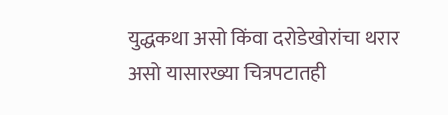युद्धकथा असो किंवा दरोडेखोरांचा थरार असो यासारख्या चित्रपटातही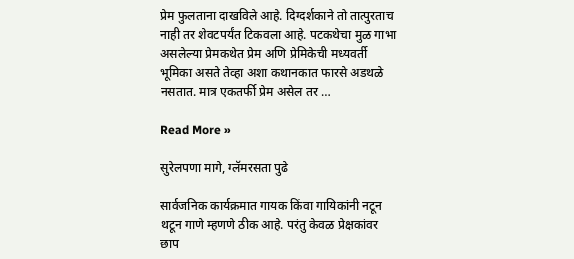प्रेम फुलताना दाखविले आहे. दिग्दर्शकाने तो तात्पुरताच नाही तर शेवटपर्यंत टिकवला आहे. पटकथेचा मुळ गाभा असलेल्या प्रेमकथेत प्रेम अणि प्रेमिकेची मध्यवर्ती भूमिका असते तेव्हा अशा कथानकात फारसे अडथळे नसतात. मात्र एकतर्फी प्रेम असेल तर …

Read More »

सुरेलपणा मागे, ग्लॅमरसता पुढे

सार्वजनिक कार्यक्रमात गायक किंवा गायिकांनी नटून थटून गाणे म्हणणे ठीक आहे. परंतु केवळ प्रेक्षकांवर छाप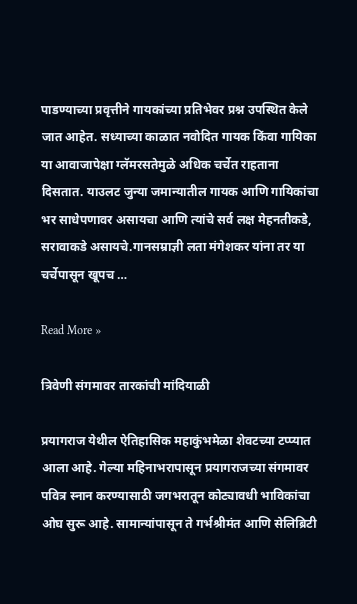पाडण्याच्या प्रवृत्तीने गायकांच्या प्रतिभेवर प्रश्न उपस्थित केले जात आहेत. सध्याच्या काळात नवोदित गायक किंवा गायिका या आवाजापेक्षा ग्लॅमरसतेमुळे अधिक चर्चेत राहताना दिसतात. याउलट जुन्या जमान्यातील गायक आणि गायिकांचा भर साधेपणावर असायचा आणि त्यांचे सर्व लक्ष मेहनतीकडे, सरावाकडे असायचे.गानसम्राज्ञी लता मंगेशकर यांना तर या चर्चेपासून खूपच …

Read More »

त्रिवेणी संगमावर तारकांची मांदियाळी

प्रयागराज येथील ऐतिहासिक महाकुंभमेळा शेवटच्या टप्प्यात आला आहे. गेल्या महिनाभरापासून प्रयागराजच्या संगमावर पवित्र स्नान करण्यासाठी जगभरातून कोट्यावधी भाविकांचा ओघ सुरू आहे. सामान्यांपासून ते गर्भश्रीमंत आणि सेलिब्रिटी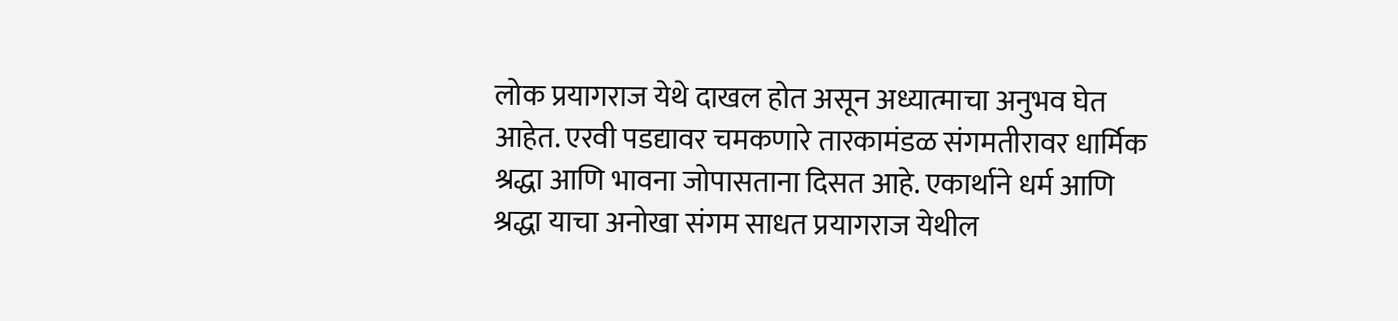लोक प्रयागराज येथे दाखल होत असून अध्यात्माचा अनुभव घेत आहेत. एरवी पडद्यावर चमकणारे तारकामंडळ संगमतीरावर धार्मिक श्रद्धा आणि भावना जोपासताना दिसत आहे. एकार्थाने धर्म आणि श्रद्धा याचा अनोखा संगम साधत प्रयागराज येथील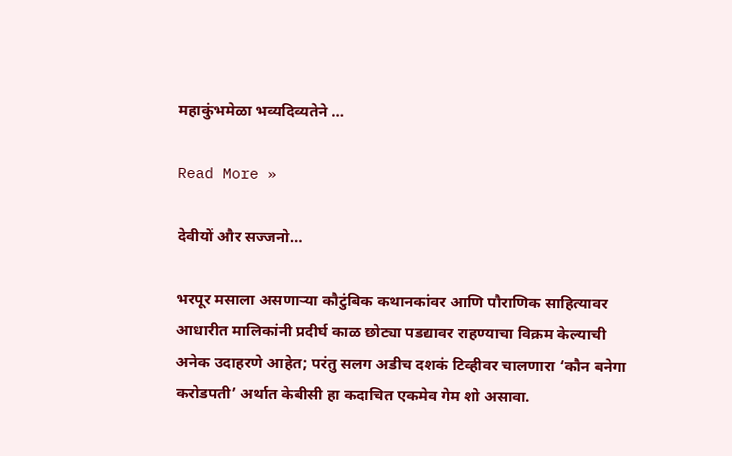महाकुंभमेळा भव्यदिव्यतेने …

Read More »

देवीयों और सज्जनो…

भरपूर मसाला असणार्‍या कौटुंबिक कथानकांवर आणि पौराणिक साहित्यावर आधारीत मालिकांनी प्रदीर्घ काळ छोट्या पडद्यावर राहण्याचा विक्रम केल्याची अनेक उदाहरणे आहेत; परंतु सलग अडीच दशकं टिव्हीवर चालणारा ‘कौन बनेगा करोडपती’ अर्थात केबीसी हा कदाचित एकमेव गेम शो असावा.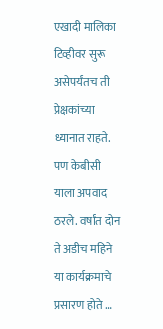एखादी मालिका टिव्हीवर सुरू असेपर्यंतच ती प्रेक्षकांच्या ध्यानात राहते. पण केबीसी याला अपवाद ठरले. वर्षांत दोन ते अडीच महिने या कार्यक्रमाचे प्रसारण होते …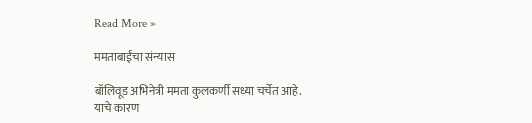Read More »

ममताबाईंचा संन्यास

बॉलिवूड अभिनेत्री ममता कुलकर्णी सध्या चर्चेत आहे. याचे कारण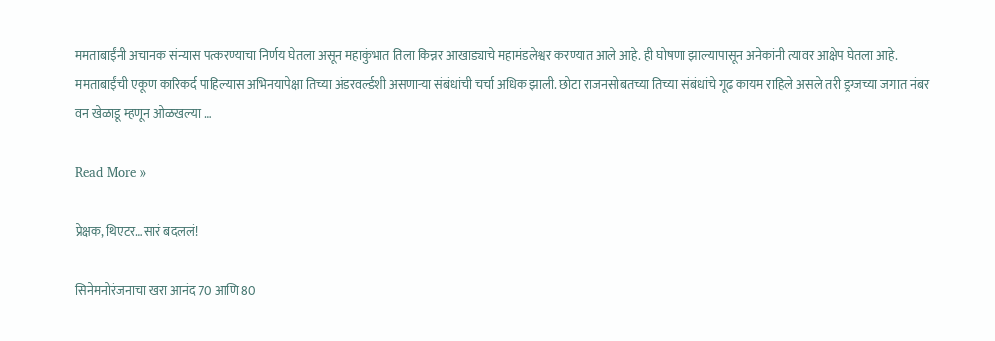ममताबाईंनी अचानक संन्यास पत्करण्याचा निर्णय घेतला असून महाकुंभात तिला किन्नर आखाड्याचे महामंडलेश्वर करण्यात आले आहे. ही घोषणा झाल्यापासून अनेकांनी त्यावर आक्षेप घेतला आहे. ममताबाईंची एकूण कारिकर्द पाहिल्यास अभिनयापेक्षा तिच्या अंडरवर्ल्डशी असणार्‍या संबंधांची चर्चा अधिक झाली. छोटा राजनसोबतच्या तिच्या संबंधांचे गूढ कायम राहिले असले तरी ड्रग्जच्या जगात नंबर वन खेळाडू म्हणून ओळखल्या …

Read More »

प्रेक्षक, थिएटर…सारं बदललं!

सिनेमनोरंजनाचा खरा आनंद 70 आणि 80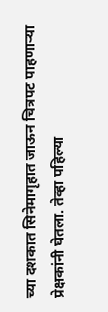च्या दशकात सिनेमागृहात जाऊन चित्रपट पाहणार्‍या प्रेक्षकांनी घेतला. तेव्हा पहिल्या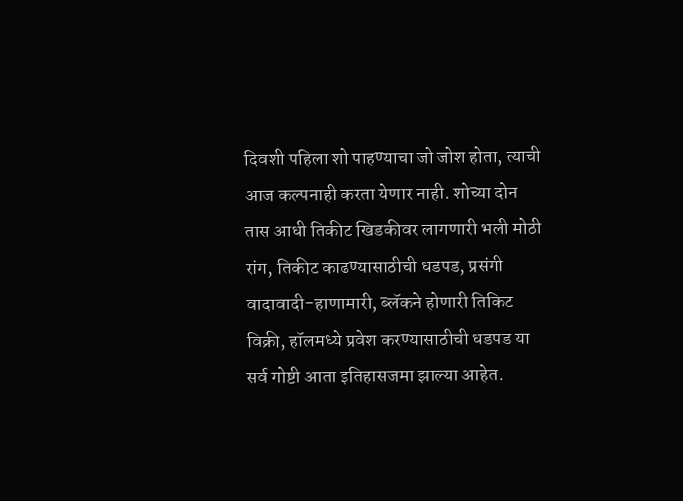दिवशी पहिला शो पाहण्याचा जो जोश होता, त्याची आज कल्पनाही करता येणार नाही. शोच्या दोन तास आधी तिकीट खिडकीवर लागणारी भली मोठी रांग, तिकीट काढण्यासाठीची धडपड, प्रसंगी वादावादी-हाणामारी, ब्लॅकने होणारी तिकिट विक्री, हॉलमध्ये प्रवेश करण्यासाठीची धडपड या सर्व गोष्टी आता इतिहासजमा झाल्या आहेत.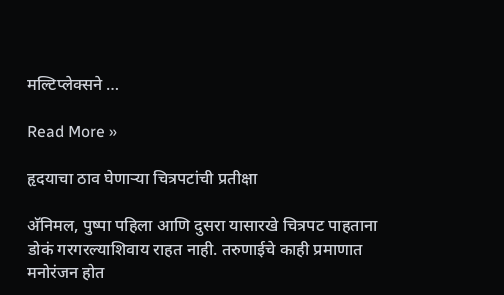मल्टिप्लेक्सने …

Read More »

हृदयाचा ठाव घेणार्‍या चित्रपटांची प्रतीक्षा

अ‍ॅनिमल, पुष्पा पहिला आणि दुसरा यासारखे चित्रपट पाहताना डोकं गरगरल्याशिवाय राहत नाही. तरुणाईचे काही प्रमाणात मनोरंजन होत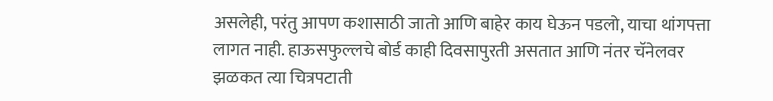असलेही, परंतु आपण कशासाठी जातो आणि बाहेर काय घेऊन पडलो, याचा थांगपत्ता लागत नाही. हाऊसफुल्लचे बोर्ड काही दिवसापुरती असतात आणि नंतर चॅनेलवर झळकत त्या चित्रपटाती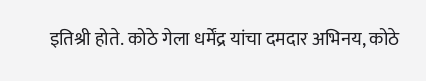इतिश्री होते. कोठे गेला धर्मेंद्र यांचा दमदार अभिनय, कोठे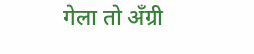गेला तो अँग्री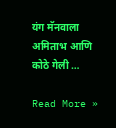यंग मॅनवाला अमिताभ आणि कोठे गेली …

Read More »